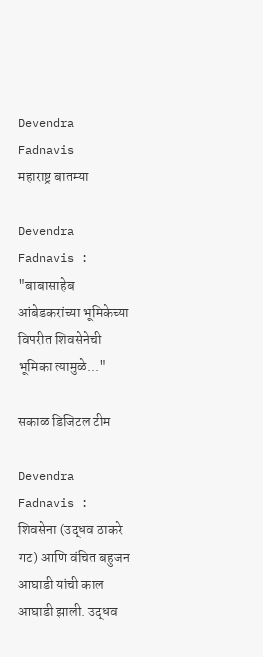Devendra Fadnavis
महाराष्ट्र बातम्या

Devendra Fadnavis : "बाबासाहेब आंबेडकरांच्या भूमिकेच्या विपरीत शिवसेनेची भूमिका त्यामुळे..."

सकाळ डिजिटल टीम

Devendra Fadnavis : शिवसेना (उद्धव ठाकरे गट) आणि वंचित बहुजन आघाडी यांची काल आघाडी झाली. उद्धव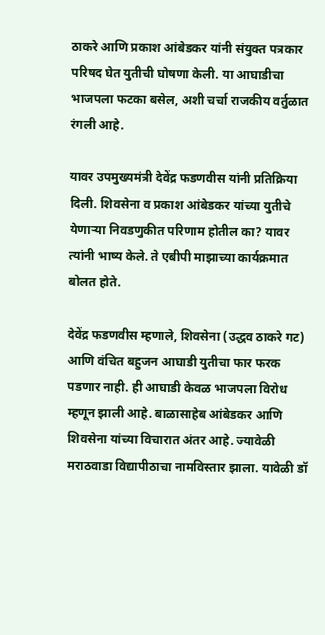ठाकरे आणि प्रकाश आंबेडकर यांनी संयुक्त पत्रकार परिषद घेत युतीची घोषणा केली. या आघाडीचा भाजपला फटका बसेल, अशी चर्चा राजकीय वर्तुळात रंगली आहे.

यावर उपमुख्यमंत्री देवेंद्र फडणवीस यांनी प्रतिक्रिया दिली. शिवसेना व प्रकाश आंबेडकर यांच्या युतीचे येणाऱ्या निवडणुकीत परिणाम होतील का? यावर त्यांनी भाष्य केले. ते एबीपी माझाच्या कार्यक्रमात बोलत होते.

देवेंद्र फडणवीस म्हणाले, शिवसेना (उद्धव ठाकरे गट) आणि वंचित बहुजन आघाडी युतीचा फार फरक पडणार नाही. ही आघाडी केवळ भाजपला विरोध म्हणून झाली आहे. बाळासाहेब आंबेडकर आणि शिवसेना यांच्या विचारात अंतर आहे. ज्यावेळी मराठवाडा विद्यापीठाचा नामविस्तार झाला. यावेळी डॉ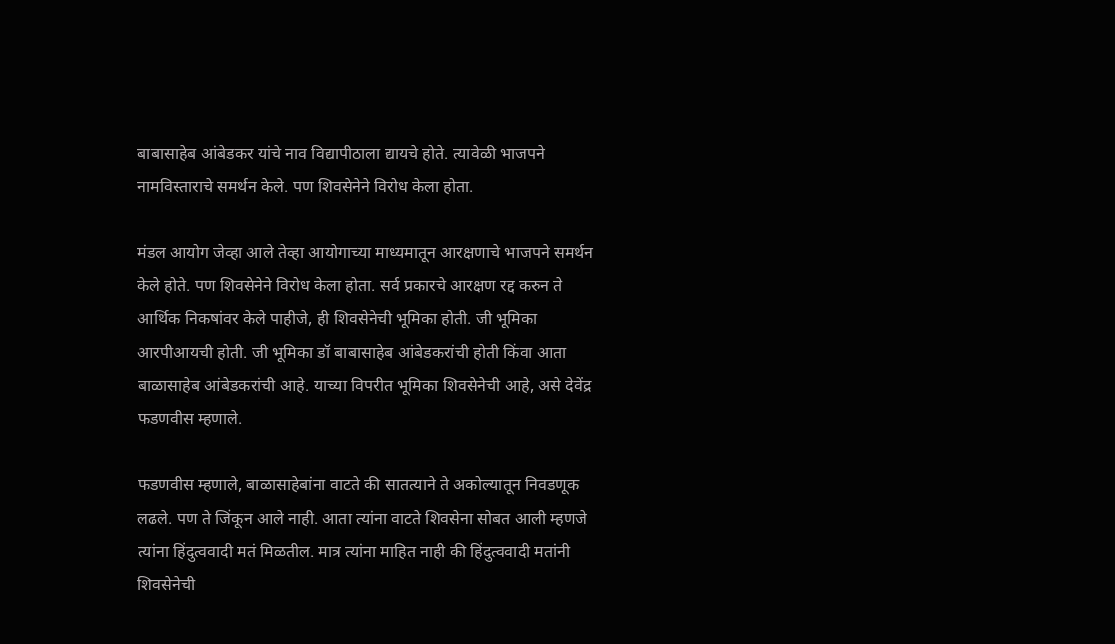बाबासाहेब आंबेडकर यांचे नाव विद्यापीठाला द्यायचे होते. त्यावेळी भाजपने नामविस्ताराचे समर्थन केले. पण शिवसेनेने विरोध केला होता.

मंडल आयोग जेव्हा आले तेव्हा आयोगाच्या माध्यमातून आरक्षणाचे भाजपने समर्थन केले होते. पण शिवसेनेने विरोध केला होता. सर्व प्रकारचे आरक्षण रद्द करुन ते आर्थिक निकषांवर केले पाहीजे, ही शिवसेनेची भूमिका होती. जी भूमिका आरपीआयची होती. जी भूमिका डॉ बाबासाहेब आंबेडकरांची होती किंवा आता बाळासाहेब आंबेडकरांची आहे. याच्या विपरीत भूमिका शिवसेनेची आहे, असे देवेंद्र फडणवीस म्हणाले.

फडणवीस म्हणाले, बाळासाहेबांना वाटते की सातत्याने ते अकोल्यातून निवडणूक लढले. पण ते जिंकून आले नाही. आता त्यांना वाटते शिवसेना सोबत आली म्हणजे त्यांना हिंदुत्ववादी मतं मिळतील. मात्र त्यांना माहित नाही की हिंदुत्ववादी मतांनी शिवसेनेची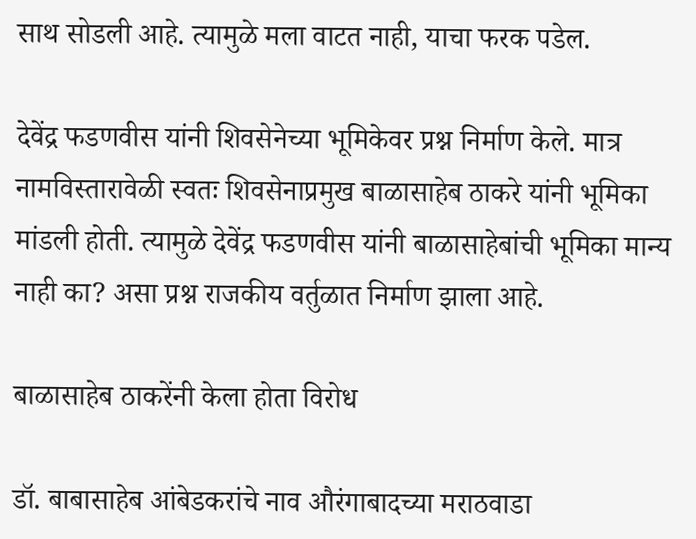साथ सोडली आहे. त्यामुळे मला वाटत नाही, याचा फरक पडेल.

देवेंद्र फडणवीस यांनी शिवसेनेच्या भूमिकेवर प्रश्न निर्माण केले. मात्र नामविस्तारावेळी स्वतः शिवसेनाप्रमुख बाळासाहेब ठाकरे यांनी भूमिका मांडली होती. त्यामुळे देवेंद्र फडणवीस यांनी बाळासाहेबांची भूमिका मान्य नाही का? असा प्रश्न राजकीय वर्तुळात निर्माण झाला आहे.

बाळासाहेब ठाकरेंनी केला होता विरोध

डॉ. बाबासाहेब आंबेडकरांचे नाव औरंगाबादच्या मराठवाडा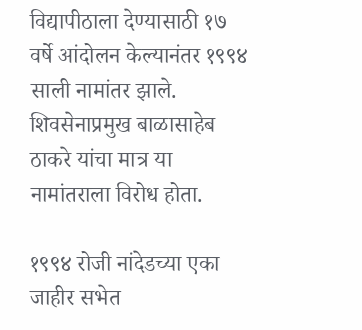विद्यापीठाला देण्यासाठी १७ वर्षे आंदोलन केल्यानंतर १९९४ साली नामांतर झाले. शिवसेनाप्रमुख बाळासाहेब ठाकरे यांचा मात्र या नामांतराला विरोध होता.

१९९४ रोजी नांदेडच्या एका जाहीर सभेत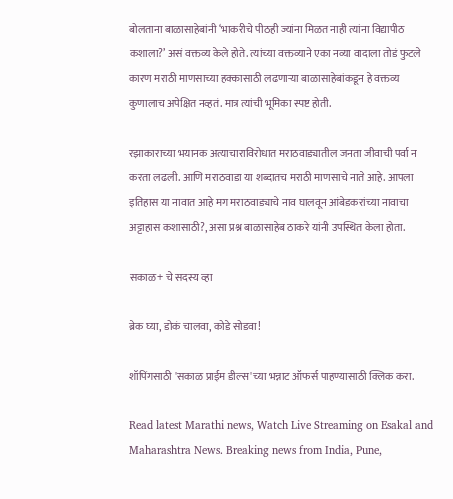बोलताना बाळासाहेबांनी ‘भाकरीचे पीठही ज्यांना मिळत नाही त्यांना विद्यापीठ कशाला?’ असं वक्तव्य केले होते. त्यांच्या वक्तव्याने एका नव्या वादाला तोडं फुटले कारण मराठी माणसाच्या हक्कासाठी लढणाऱ्या बाळासाहेबांकडून हे वक्तव्य कुणालाच अपेक्षित नव्हतं. मात्र त्यांची भूमिका स्पष्ट होती.

रझाकाराच्या भयानक अत्याचाराविरोधात मराठवाड्यातील जनता जीवाची पर्वा न करता लढली. आणि मराठवाडा या शब्दातच मराठी माणसाचे नाते आहे. आपला इतिहास या नावात आहे मग मराठवाड्याचे नाव घालवून आंबेडकरांच्या नावाचा अट्टाहास कशासाठी?, असा प्रश्न बाळासाहेब ठाकरे यांनी उपस्थित केला होता.

सकाळ+ चे सदस्य व्हा

ब्रेक घ्या, डोकं चालवा, कोडे सोडवा!

शॉपिंगसाठी 'सकाळ प्राईम डील्स'च्या भन्नाट ऑफर्स पाहण्यासाठी क्लिक करा.

Read latest Marathi news, Watch Live Streaming on Esakal and Maharashtra News. Breaking news from India, Pune,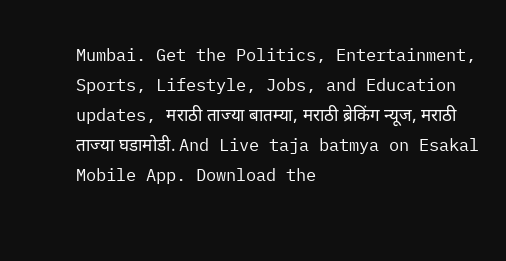Mumbai. Get the Politics, Entertainment, Sports, Lifestyle, Jobs, and Education updates, मराठी ताज्या बातम्या, मराठी ब्रेकिंग न्यूज, मराठी ताज्या घडामोडी. And Live taja batmya on Esakal Mobile App. Download the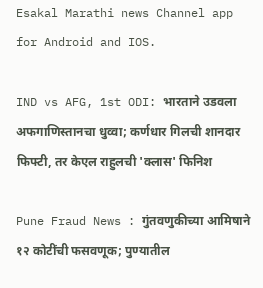Esakal Marathi news Channel app for Android and IOS.

IND vs AFG, 1st ODI: भारताने उडवला अफगाणिस्तानचा धुव्वा; कर्णधार गिलची शानदार फिफ्टी, तर केएल राहुलची 'क्लास' फिनिश

Pune Fraud News : गुंतवणुकीच्या आमिषाने १२ कोटींची फसवणूक; पुण्यातील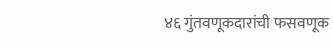४६ गुंतवणूकदारांची फसवणूक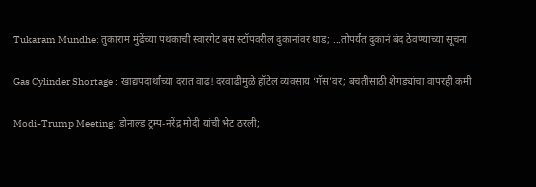Tukaram Mundhe: तुकाराम मुंढेंच्या पथकाची स्वारगेट बस स्टॉपवरील दुकानांवर धाड; ...तोपर्यंत दुकानं बंद ठेवण्याच्या सूचना

Gas Cylinder Shortage : खाद्यपदार्थांच्या दरात वाढ! दरवाढीमुळे हॉटेल व्यवसाय ‘गॅस’वर; बचतीसाठी शेगड्यांचा वापरही कमी

Modi-Trump Meeting: डोनाल्ड ट्रम्प-नरेंद्र मोदी यांची भेट ठरली;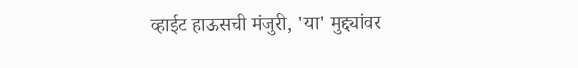व्हाईट हाऊसची मंजुरी, 'या' मुद्द्यांवर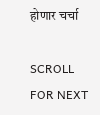होणार चर्चा

SCROLL FOR NEXT